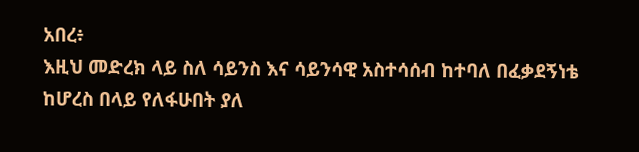አበረ፥
እዚህ መድረክ ላይ ስለ ሳይንስ እና ሳይንሳዊ አስተሳሰብ ከተባለ በፈቃደኝነቴ ከሆረስ በላይ የለፋሁበት ያለ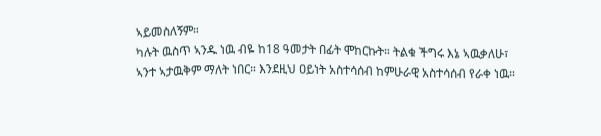ኣይመስለኝም።
ካሉት ዉስጥ ኣንዱ ነዉ ብዬ ከ18 ዓመታት በፊት ሞከርኩት። ትልቁ ችግሩ እኔ ኣዉቃለሁ፣ ኣንተ ኣታዉቅም ማለት ነበር። እንደዚህ ዐይነት አስተሳሰብ ከምሁራዊ አስተሳሰብ የራቀ ነዉ።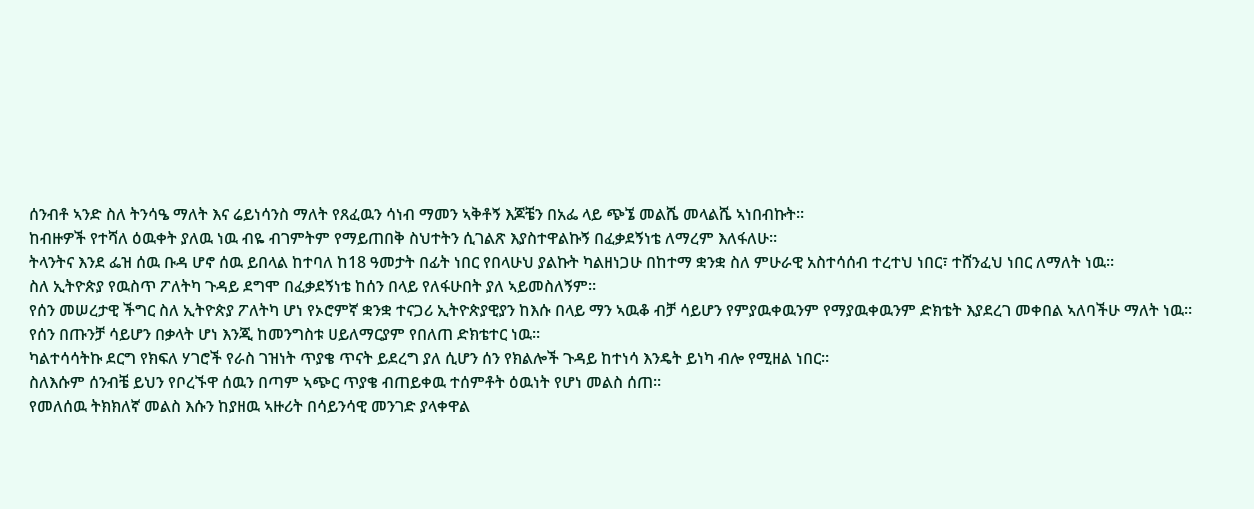ሰንብቶ ኣንድ ስለ ትንሳዔ ማለት እና ሬይነሳንስ ማለት የጸፈዉን ሳነብ ማመን ኣቅቶኝ እጆቼን በአፌ ላይ ጭኜ መልሼ መላልሼ ኣነበብኩት።
ከብዙዎች የተሻለ ዕዉቀት ያለዉ ነዉ ብዬ ብገምትም የማይጠበቅ ስህተትን ሲገልጽ እያስተዋልኩኝ በፈቃደኝነቴ ለማረም እለፋለሁ።
ትላንትና እንደ ፌዝ ሰዉ ቡዳ ሆኖ ሰዉ ይበላል ከተባለ ከ18 ዓመታት በፊት ነበር የበላሁህ ያልኩት ካልዘነጋሁ በከተማ ቋንቋ ስለ ምሁራዊ አስተሳሰብ ተረተህ ነበር፣ ተሸንፈህ ነበር ለማለት ነዉ።
ስለ ኢትዮጵያ የዉስጥ ፖለትካ ጉዳይ ደግሞ በፈቃደኝነቴ ከሰን በላይ የለፋሁበት ያለ ኣይመስለኝም።
የሰን መሠረታዊ ችግር ስለ ኢትዮጵያ ፖለትካ ሆነ የኦሮምኛ ቋንቋ ተናጋሪ ኢትዮጵያዊያን ከእሱ በላይ ማን ኣዉቆ ብቻ ሳይሆን የምያዉቀዉንም የማያዉቀዉንም ድክቴት እያደረገ መቀበል ኣለባችሁ ማለት ነዉ።
የሰን በጡንቻ ሳይሆን በቃላት ሆነ እንጂ ከመንግስቱ ሀይለማርያም የበለጠ ድክቴተር ነዉ።
ካልተሳሳትኩ ደርግ የክፍለ ሃገሮች የራስ ገዝነት ጥያቄ ጥናት ይደረግ ያለ ሲሆን ሰን የክልሎች ጉዳይ ከተነሳ እንዴት ይነካ ብሎ የሚዘል ነበር።
ስለእሱም ሰንብቼ ይህን የቦረኙዋ ሰዉን በጣም ኣጭር ጥያቄ ብጠይቀዉ ተሰምቶት ዕዉነት የሆነ መልስ ሰጠ።
የመለሰዉ ትክክለኛ መልስ እሱን ከያዘዉ ኣዙሪት በሳይንሳዊ መንገድ ያላቀዋል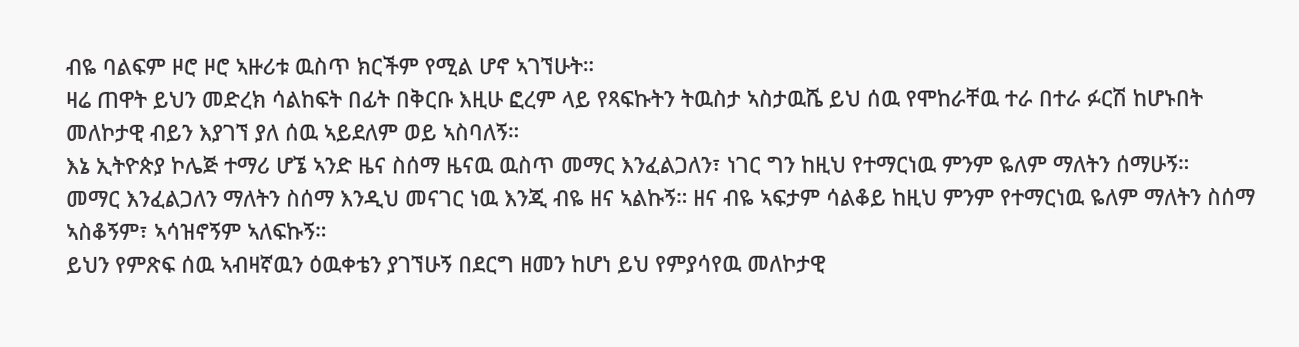ብዬ ባልፍም ዞሮ ዞሮ ኣዙሪቱ ዉስጥ ክርችም የሚል ሆኖ ኣገኘሁት።
ዛሬ ጠዋት ይህን መድረክ ሳልከፍት በፊት በቅርቡ እዚሁ ፎረም ላይ የጻፍኩትን ትዉስታ ኣስታዉሼ ይህ ሰዉ የሞከራቸዉ ተራ በተራ ፉርሽ ከሆኑበት መለኮታዊ ብይን እያገኘ ያለ ሰዉ ኣይደለም ወይ ኣስባለኝ።
እኔ ኢትዮጵያ ኮሌጅ ተማሪ ሆኜ ኣንድ ዜና ስሰማ ዜናዉ ዉስጥ መማር እንፈልጋለን፣ ነገር ግን ከዚህ የተማርነዉ ምንም ዬለም ማለትን ሰማሁኝ።
መማር እንፈልጋለን ማለትን ስሰማ እንዲህ መናገር ነዉ እንጂ ብዬ ዘና ኣልኩኝ። ዘና ብዬ ኣፍታም ሳልቆይ ከዚህ ምንም የተማርነዉ ዬለም ማለትን ስሰማ ኣስቆኝም፣ ኣሳዝኖኝም ኣለፍኩኝ።
ይህን የምጽፍ ሰዉ ኣብዛኛዉን ዕዉቀቴን ያገኘሁኝ በደርግ ዘመን ከሆነ ይህ የምያሳየዉ መለኮታዊ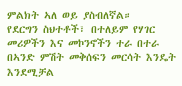ምልክት ኣለ ወይ ያስብለኛል።
የደርግን ስህተቶች፣ በተለይም የሃገር መሪዎችን እና መኮንኖችን ተራ በተራ በኣንድ ምሽት መቅሰፍን መርሳት እንዴት እንደሚቻል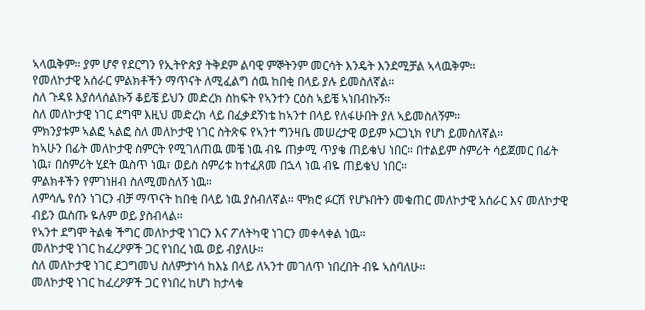ኣላዉቅም። ያም ሆኖ የደርግን የኢትዮጵያ ትቅደም ልባዊ ምኞትንም መርሳት እንዴት እንደሚቻል ኣላዉቅም።
የመለኮታዊ አሰራር ምልክቶችን ማጥናት ለሚፈልግ ሰዉ ከበቂ በላይ ያሉ ይመስለኛል።
ስለ ጉዳዩ እያሰላሰልኩኝ ቆይቼ ይህን መድረክ ስከፍት የኣንተን ርዕስ ኣይቼ ኣነበብኩኝ።
ስለ መለኮታዊ ነገር ደግሞ እዚህ መድረክ ላይ በፈቃደኝነቴ ከኣንተ በላይ የለፋሁበት ያለ ኣይመስለኝም።
ምክንያቱም ኣልፎ ኣልፎ ስለ መለኮታዊ ነገር ስትጽፍ የኣንተ ግንዛቤ መሠረታዊ ወይም ኦርጋኒክ የሆነ ይመስለኛል።
ከኣሁን በፊት መለኮታዊ ስምርት የሚገለጠዉ መቼ ነዉ ብዬ ጠቃሚ ጥያቄ ጠይቄህ ነበር። በተልይም ስምሪት ሳይጀመር በፊት ነዉ፣ በስምሪት ሂደት ዉስጥ ነዉ፣ ወይስ ስምሪቱ ከተፈጸመ በኋላ ነዉ ብዬ ጠይቄህ ነበር።
ምልክቶችን የምገነዘብ ስለሚመስለኝ ነዉ።
ለምሳሌ የሰን ነገርን ብቻ ማጥናት ከበቂ በላይ ነዉ ያስብለኛል። ሞክሮ ፉርሽ የሆኑበትን መቁጠር መለኮታዊ አሰራር እና መለኮታዊ ብይን ዉስጡ ዬሉም ወይ ያስብላል።
የኣንተ ደግሞ ትልቁ ችግር መለኮታዊ ነገርን እና ፖለትካዊ ነገርን መቀላቀል ነዉ።
መለኮታዊ ነገር ከፈረዖዎች ጋር የነበረ ነዉ ወይ ብያለሁ።
ስለ መለኮታዊ ነገር ደጋግመህ ስለምታነሳ ከእኔ በላይ ለኣንተ መገለጥ ነበረበት ብዬ ኣስባለሁ።
መለኮታዊ ነገር ከፈረዖዎች ጋር የነበረ ከሆነ ከታላቁ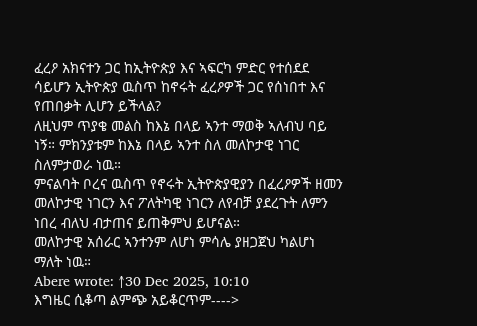ፈረዖ አክናተን ጋር ከኢትዮጵያ እና ኣፍርካ ምድር የተሰደደ ሳይሆን ኢትዮጵያ ዉስጥ ከኖሩት ፈረዖዎች ጋር የሰነበተ እና የጠበቃት ሊሆን ይችላል?
ለዚህም ጥያቄ መልስ ከእኔ በላይ ኣንተ ማወቅ ኣለብህ ባይ ነኝ። ምክንያቱም ከእኔ በላይ ኣንተ ስለ መለኮታዊ ነገር ስለምታወራ ነዉ።
ምናልባት ቦረና ዉስጥ የኖሩት ኢትዮጵያዊያን በፈረዖዎች ዘመን መለኮታዊ ነገርን እና ፖለትካዊ ነገርን ለየብቻ ያደረጉት ለምን ነበረ ብለህ ብታጠና ይጠቅምህ ይሆናል።
መለኮታዊ አሰራር ኣንተንም ለሆነ ምሳሌ ያዘጋጀህ ካልሆነ ማለት ነዉ።
Abere wrote: ↑30 Dec 2025, 10:10
እግዜር ሲቆጣ ልምጭ አይቆርጥም---->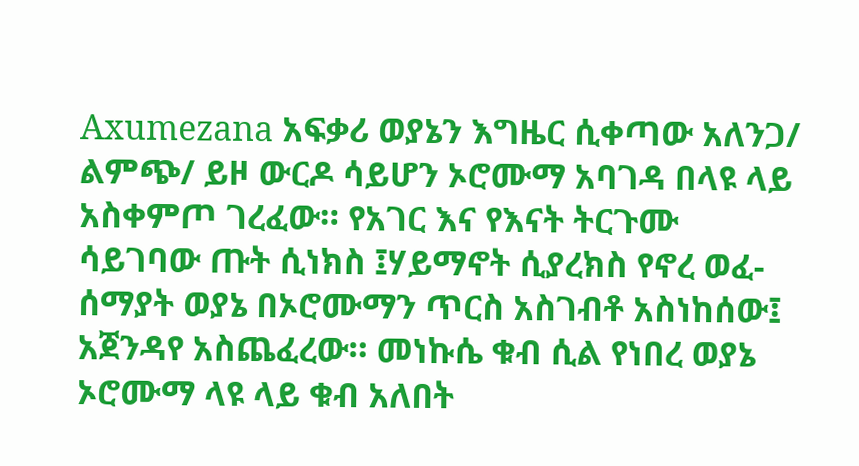Axumezana አፍቃሪ ወያኔን እግዜር ሲቀጣው አለንጋ/ ልምጭ/ ይዞ ውርዶ ሳይሆን ኦሮሙማ አባገዳ በላዩ ላይ አስቀምጦ ገረፈው። የአገር እና የእናት ትርጉሙ ሳይገባው ጡት ሲነክስ ፤ሃይማኖት ሲያረክስ የኖረ ወፈ-ሰማያት ወያኔ በኦሮሙማን ጥርስ አስገብቶ አስነከሰው፤ አጀንዳየ አስጨፈረው። መነኩሴ ቁብ ሲል የነበረ ወያኔ ኦሮሙማ ላዩ ላይ ቁብ አለበት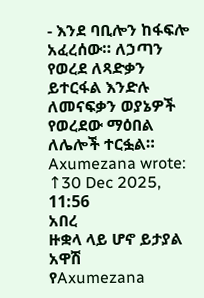- እንደ ባቢሎን ከፋፍሎ አፈረሰው። ለኃጣን የወረደ ለጻድቃን ይተርፋል እንድሉ ለመናፍቃን ወያኔዎች የወረደው ማዕበል ለሌሎች ተርፏል።
Axumezana wrote: ↑30 Dec 2025, 11:56
አበረ
ዙቋላ ላይ ሆኖ ይታያል አዋሽ
የAxumezana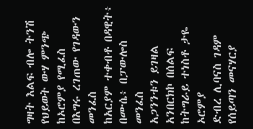ግዛት እልፍ ብሎ ትንሽ
የህይወት ውሃ ምንጭ ከኦሮምያ የሚፈስ
በእግሩ ረገጠው የገዳውን መንፈስ
ከአርያም ተቀብቶ በዳዊት፥ በሙሴ፥ በፓውሎስ መንፈስ
አጋንንቱን ይገዛል አንበርክኮ በሰልፍ
ከትግራይ ተነስቶ ታዬ ኦሮምያ
ድብረ ሊባናስ ገዳም የሰይጣን መናሃርያ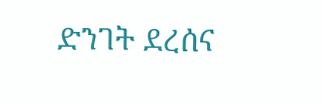ድንገት ደረሰና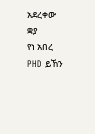አደረቀው ቋያ
የነ አበረ PHD ይኸን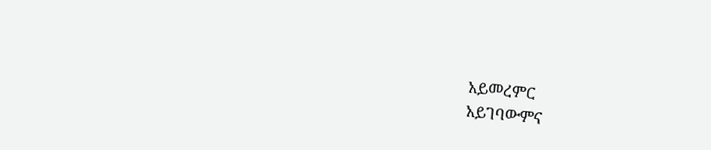አይመረምር
አይገባውምና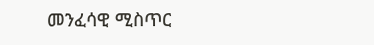መንፈሳዊ ሚስጥር